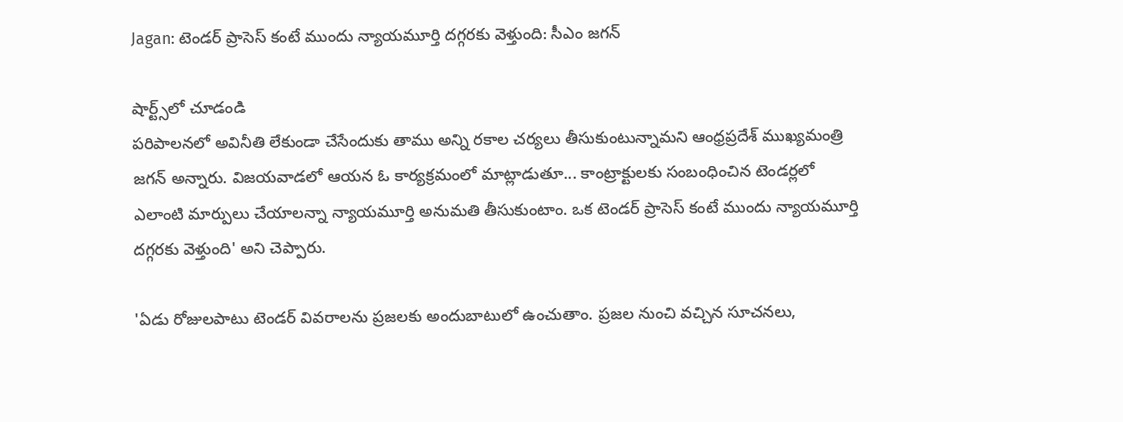Jagan: టెండర్ ప్రాసెస్ కంటే ముందు న్యాయమూర్తి దగ్గరకు వెళ్తుంది: సీఎం జగన్

షార్ట్స్‌లో చూడండి
పరిపాలనలో అవినీతి లేకుండా చేసేందుకు తాము అన్ని రకాల చర్యలు తీసుకుంటున్నామని ఆంధ్రప్రదేశ్ ముఖ్యమంత్రి జగన్ అన్నారు. విజయవాడలో ఆయన ఓ కార్యక్రమంలో మాట్లాడుతూ... కాంట్రాక్టులకు సంబంధించిన టెండర్లలో ఎలాంటి మార్పులు చేయాలన్నా న్యాయమూర్తి అనుమతి తీసుకుంటాం. ఒక టెండర్ ప్రాసెస్ కంటే ముందు న్యాయమూర్తి దగ్గరకు వెళ్తుంది' అని చెప్పారు.

'ఏడు రోజులపాటు టెండర్ వివరాలను ప్రజలకు అందుబాటులో ఉంచుతాం. ప్రజల నుంచి వచ్చిన సూచనలు,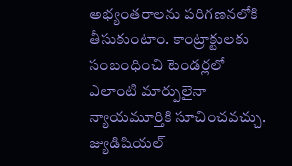అభ్యంతరాలను పరిగణనలోకి తీసుకుంటాం. కాంట్రాక్టులకు సంబంధించి టెండర్లలో ఎలాంటి మార్పులైనా న్యాయమూర్తికి సూచించవచ్చు. జ్యుడిషియల్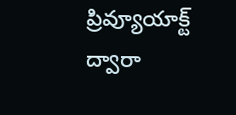ప్రివ్యూయాక్ట్‌ ద్వారా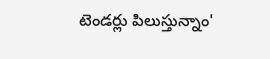టెండర్లు పిలుస్తున్నాం'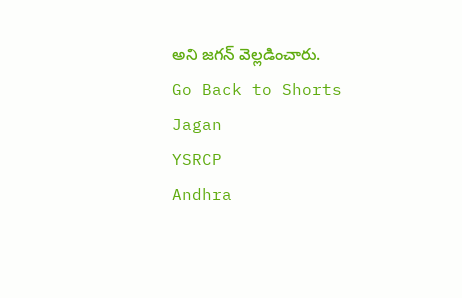అని జగన్ వెల్లడించారు.
Go Back to Shorts
Jagan
YSRCP
Andhra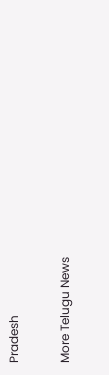Pradesh

More Telugu News